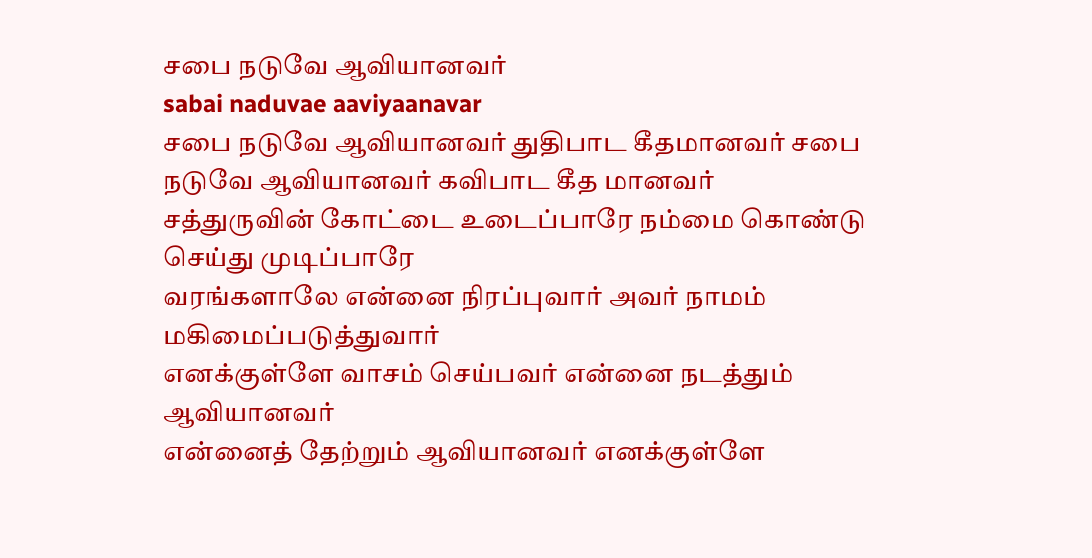சபை நடுவே ஆவியானவர்
sabai naduvae aaviyaanavar
சபை நடுவே ஆவியானவர் துதிபாட கீதமானவர் சபை நடுவே ஆவியானவர் கவிபாட கீத மானவர்
சத்துருவின் கோட்டை உடைப்பாரே நம்மை கொண்டு செய்து முடிப்பாரே
வரங்களாலே என்னை நிரப்புவார் அவர் நாமம் மகிமைப்படுத்துவார்
எனக்குள்ளே வாசம் செய்பவர் என்னை நடத்தும் ஆவியானவர்
என்னைத் தேற்றும் ஆவியானவர் எனக்குள்ளே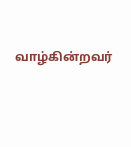வாழ்கின்றவர்